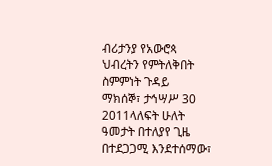ብሪታንያ የአውሮጳ ህብረትን የምትለቅበት ስምምነት ጉዳይ
ማክሰኞ፣ ታኅሣሥ 30 2011ላለፍት ሁለት ዓመታት በተለያየ ጊዜ በተደጋጋሚ እንደተሰማው፣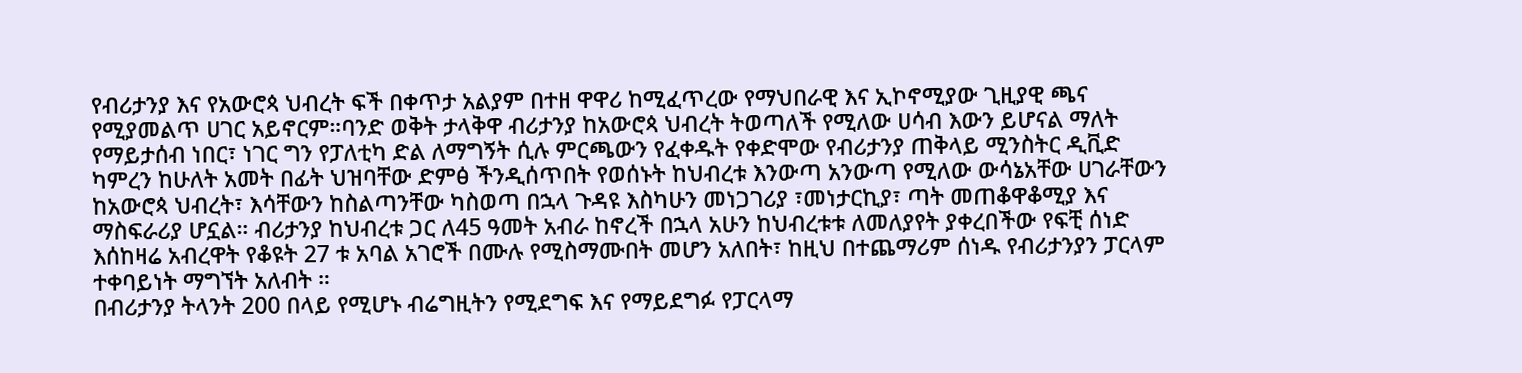የብሪታንያ እና የአውሮጳ ህብረት ፍች በቀጥታ አልያም በተዘ ዋዋሪ ከሚፈጥረው የማህበራዊ እና ኢኮኖሚያው ጊዚያዊ ጫና የሚያመልጥ ሀገር አይኖርም።ባንድ ወቅት ታላቅዋ ብሪታንያ ከአውሮጳ ህብረት ትወጣለች የሚለው ሀሳብ እውን ይሆናል ማለት የማይታሰብ ነበር፣ ነገር ግን የፓለቲካ ድል ለማግኝት ሲሉ ምርጫውን የፈቀዱት የቀድሞው የብሪታንያ ጠቅላይ ሚንስትር ዲቪድ ካምረን ከሁለት አመት በፊት ህዝባቸው ድምፅ ችንዲሰጥበት የወሰኑት ከህብረቱ እንውጣ አንውጣ የሚለው ውሳኔአቸው ሀገራቸውን ከአውሮጳ ህብረት፣ እሳቸውን ከስልጣንቸው ካስወጣ በኋላ ጉዳዩ እስካሁን መነጋገሪያ ፣መነታርኪያ፣ ጣት መጠቆዋቆሚያ እና ማስፍራሪያ ሆኗል። ብሪታንያ ከህብረቱ ጋር ለ45 ዓመት አብራ ከኖረች በኋላ አሁን ከህብረቱቱ ለመለያየት ያቀረበችው የፍቺ ሰነድ እሰከዛሬ አብረዋት የቆዩት 27 ቱ አባል አገሮች በሙሉ የሚስማሙበት መሆን አለበት፣ ከዚህ በተጨማሪም ሰነዱ የብሪታንያን ፓርላም ተቀባይነት ማግኘት አለብት ።
በብሪታንያ ትላንት 200 በላይ የሚሆኑ ብሬግዚትን የሚደግፍ እና የማይደግፉ የፓርላማ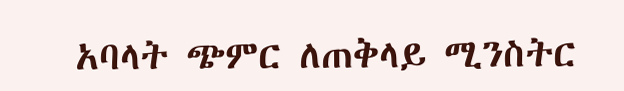አባላት ጭምር ለጠቅላይ ሚንስትር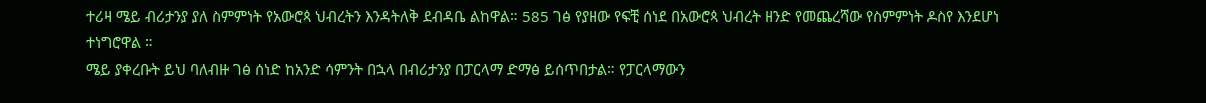ተሪዛ ሜይ ብሪታንያ ያለ ስምምነት የአውሮጳ ህብረትን እንዳትለቅ ደብዳቤ ልከዋል። 585 ገፅ የያዘው የፍቺ ሰነደ በአውሮጳ ህብረት ዘንድ የመጨረሻው የስምምነት ዶስየ እንደሆነ ተነግሮዋል ።
ሜይ ያቀረቡት ይህ ባለብዙ ገፅ ሰነድ ከአንድ ሳምንት በኋላ በብሪታንያ በፓርላማ ድማፅ ይሰጥበታል። የፓርላማውን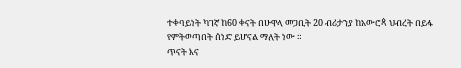ተቀባይነት ካገኛ ከ60 ቀናት በሁዋላ መጋቢት 20 ብሪታንያ ከአውሮጳ ህብረት በይፋ የምትወጣበት ሰነድ ይሆናል ማለት ነው ።
ጥናት እና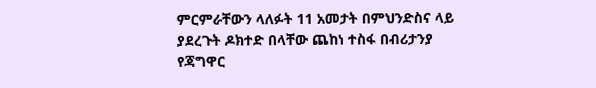ምርምራቸውን ላለፉት 11 አመታት በምህንድስና ላይ ያደረጉት ዶክተድ በላቸው ጨከነ ተስፋ በብሪታንያ የጃግዋር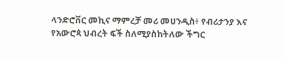ላንድሮቨር መኪና ማምረቻ መሪ መሀንዲስ፥ የብሪታንያ እና የአውሮጳ ህብረት ፍች ስለሚያስከትለው ችግር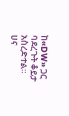ከ«DW» ጋር ባደረጉት ቆይታ አስረድተል።
ሀና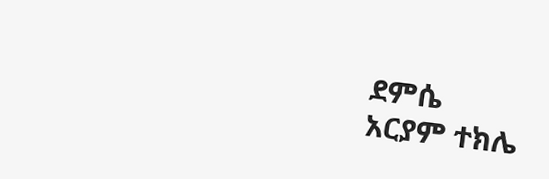ደምሴ
አርያም ተክሌ